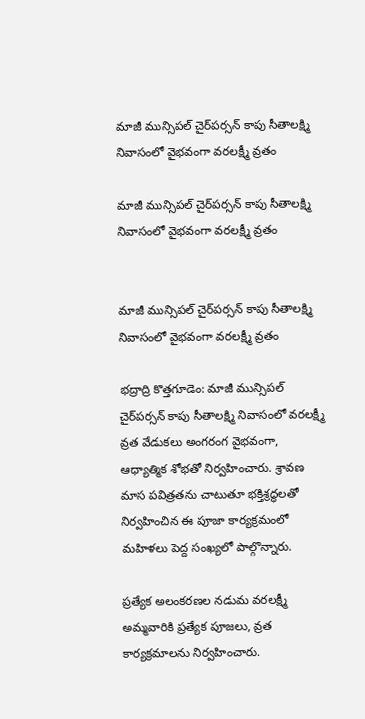మాజీ మున్సిపల్ చైర్‌పర్సన్ కాపు సీతాలక్ష్మి నివాసంలో వైభవంగా వరలక్ష్మీ వ్రతం

మాజీ మున్సిపల్ చైర్‌పర్సన్ కాపు సీతాలక్ష్మి నివాసంలో వైభవంగా వరలక్ష్మీ వ్రతం


మాజీ మున్సిపల్ చైర్‌పర్సన్ కాపు సీతాలక్ష్మి నివాసంలో వైభవంగా వరలక్ష్మీ వ్రతం

భద్రాద్రి కొత్తగూడెం: మాజీ మున్సిపల్ చైర్‌పర్సన్ కాపు సీతాలక్ష్మి నివాసంలో వరలక్ష్మీ వ్రత వేడుకలు అంగరంగ వైభవంగా, ఆధ్యాత్మిక శోభతో నిర్వహించారు. శ్రావణ మాస పవిత్రతను చాటుతూ భక్తిశ్రద్ధలతో నిర్వహించిన ఈ పూజా కార్యక్రమంలో మహిళలు పెద్ద సంఖ్యలో పాల్గొన్నారు.

ప్రత్యేక అలంకరణల నడుమ వరలక్ష్మీ అమ్మవారికి ప్రత్యేక పూజలు, వ్రత కార్యక్రమాలను నిర్వహించారు.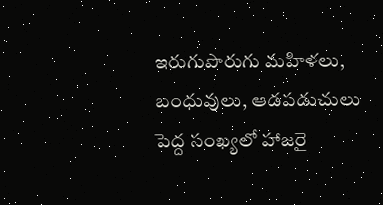ఇరుగుపొరుగు మహిళలు, బంధువులు, ఆడపడుచులు పెద్ద సంఖ్యలో హాజరై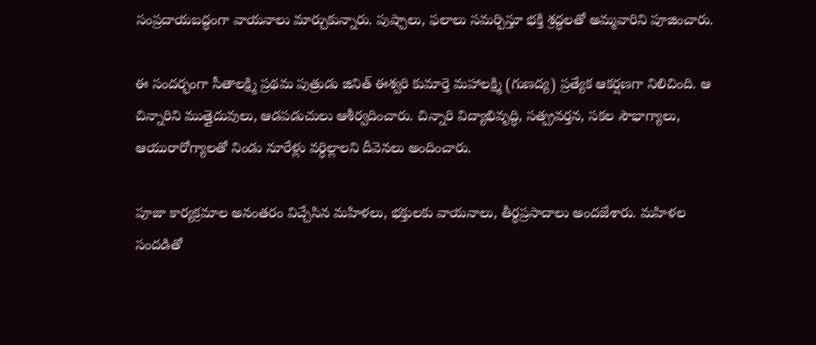సంప్రదాయబద్ధంగా వాయనాలు మార్చుకున్నారు. పుష్పాలు, ఫలాలు సమర్పిస్తూ భక్తి శ్రద్ధలతో అమ్మవారిని పూజించారు.

ఈ సందర్భంగా సీతాలక్ష్మి ప్రథమ పుత్రుడు జినిత్ ఈశ్వరి కుమార్తె మహాలక్ష్మి (గుణద్య) ప్రత్యేక ఆకర్షణగా నిలిచింది. ఆ చిన్నారిని ముత్తైదువులు, ఆడపడుచులు ఆశీర్వదించారు. చిన్నారి విద్యాభివృద్ధి, సత్ప్రవర్తన, సకల సౌభాగ్యాలు, ఆయురారోగ్యాలతో నిండు నూరేళ్లు వర్ధిల్లాలని దీవెనలు అందించారు.

పూజా కార్యక్రమాల అనంతరం విచ్చేసిన మహిళలు, భక్తులకు వాయనాలు, తీర్థప్రసాదాలు అందజేశారు. మహిళల సందడితో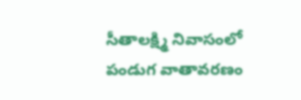సీతాలక్ష్మి నివాసంలో పండుగ వాతావరణం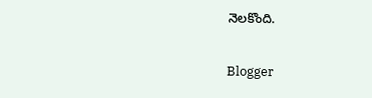నెలకొంది.

Blogger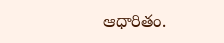ఆధారితం.